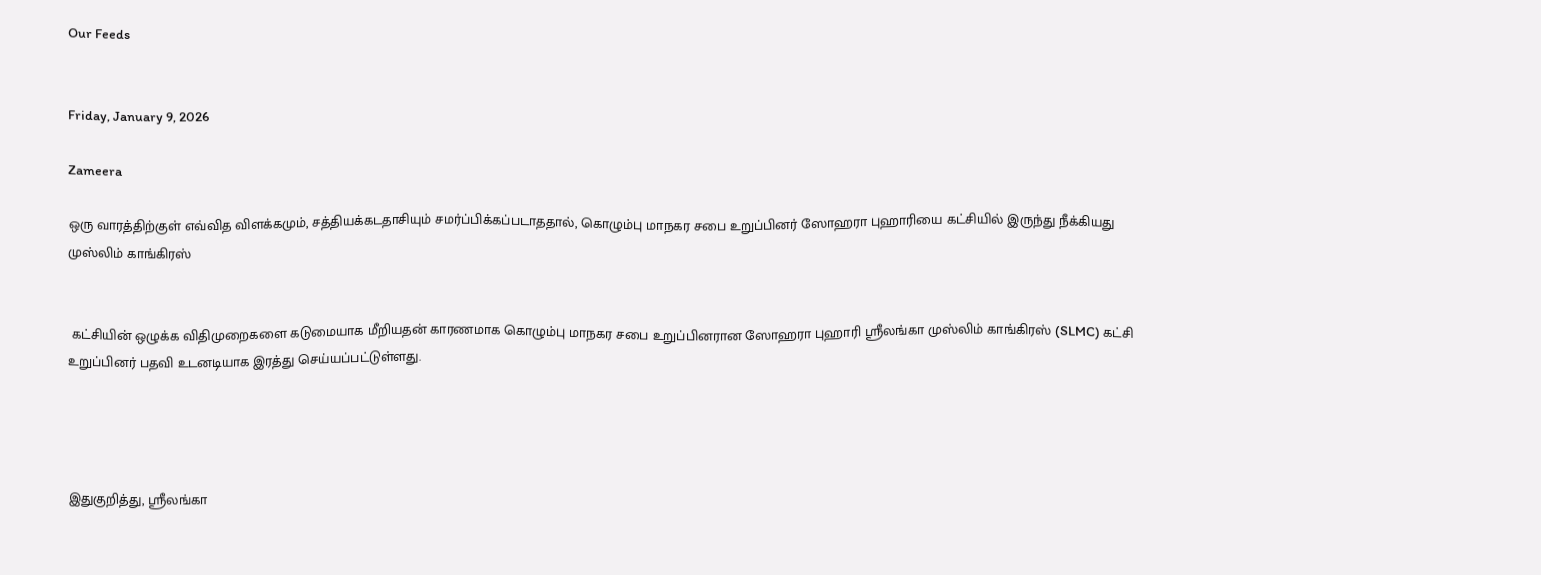Our Feeds


Friday, January 9, 2026

Zameera

ஒரு வாரத்திற்குள் எவ்வித விளக்கமும், சத்தியக்கடதாசியும் சமர்ப்பிக்கப்படாததால், கொழும்பு மாநகர சபை உறுப்பினர் ஸோஹரா புஹாரியை கட்சியில் இருந்து நீக்கியது முஸ்லிம் காங்கிரஸ்


 கட்சியின் ஒழுக்க விதிமுறைகளை கடுமையாக மீறியதன் காரணமாக கொழும்பு மாநகர சபை உறுப்பினரான ஸோஹரா புஹாரி ஸ்ரீலங்கா முஸ்லிம் காங்கிரஸ் (SLMC) கட்சி உறுப்பினர் பதவி உடனடியாக இரத்து செய்யப்பட்டுள்ளது.




இதுகுறித்து, ஸ்ரீலங்கா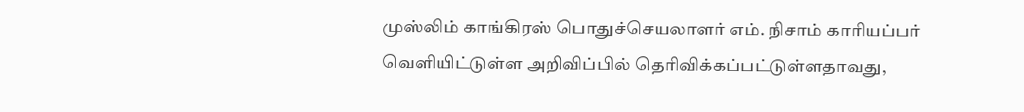முஸ்லிம் காங்கிரஸ் பொதுச்செயலாளர் எம். நிசாம் காரியப்பர் வெளியிட்டுள்ள அறிவிப்பில் தெரிவிக்கப்பட்டுள்ளதாவது,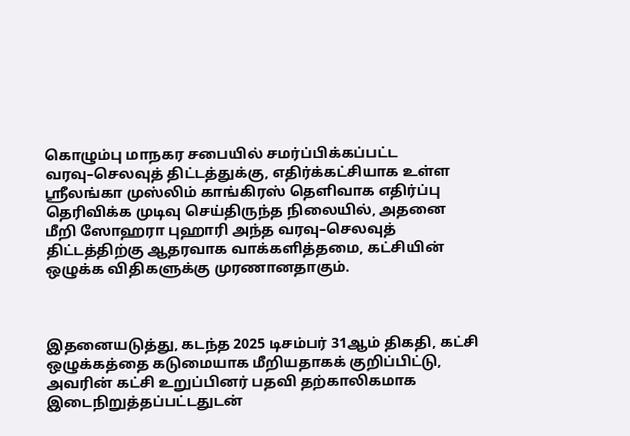கொழும்பு மாநகர சபையில் சமர்ப்பிக்கப்பட்ட வரவு–செலவுத் திட்டத்துக்கு, எதிர்க்கட்சியாக உள்ள ஸ்ரீலங்கா முஸ்லிம் காங்கிரஸ் தெளிவாக எதிர்ப்பு தெரிவிக்க முடிவு செய்திருந்த நிலையில், அதனை மீறி ஸோஹரா புஹாரி அந்த வரவு–செலவுத் திட்டத்திற்கு ஆதரவாக வாக்களித்தமை, கட்சியின் ஒழுக்க விதிகளுக்கு முரணானதாகும்.



இதனையடுத்து, கடந்த 2025 டிசம்பர் 31ஆம் திகதி, கட்சி ஒழுக்கத்தை கடுமையாக மீறியதாகக் குறிப்பிட்டு, அவரின் கட்சி உறுப்பினர் பதவி தற்காலிகமாக இடைநிறுத்தப்பட்டதுடன்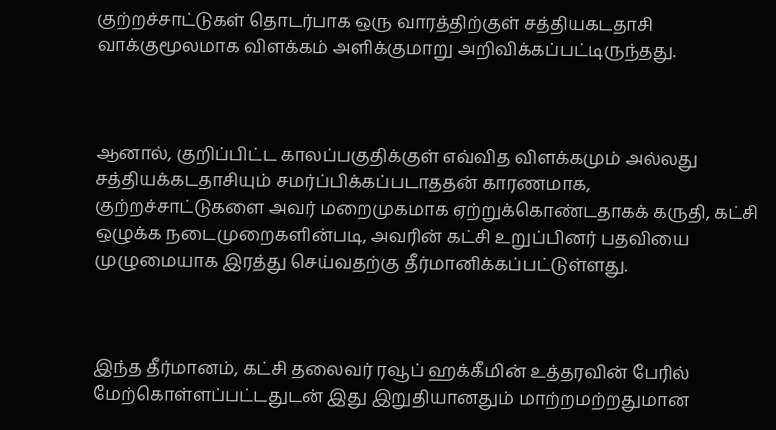குற்றச்சாட்டுகள் தொடர்பாக ஒரு வாரத்திற்குள் சத்தியகடதாசி வாக்குமூலமாக விளக்கம் அளிக்குமாறு அறிவிக்கப்பட்டிருந்தது.



ஆனால், குறிப்பிட்ட காலப்பகுதிக்குள் எவ்வித விளக்கமும் அல்லது சத்தியக்கடதாசியும் சமர்ப்பிக்கப்படாததன் காரணமாக, குற்றச்சாட்டுகளை அவர் மறைமுகமாக ஏற்றுக்கொண்டதாகக் கருதி, கட்சி ஒழுக்க நடைமுறைகளின்படி, அவரின் கட்சி உறுப்பினர் பதவியை முழுமையாக இரத்து செய்வதற்கு தீர்மானிக்கப்பட்டுள்ளது.



இந்த தீர்மானம், கட்சி தலைவர் ரவூப் ஹக்கீமின் உத்தரவின் பேரில் மேற்கொள்ளப்பட்டதுடன் இது இறுதியானதும் மாற்றமற்றதுமான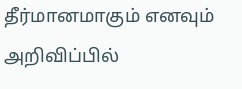தீர்மானமாகும் எனவும் அறிவிப்பில்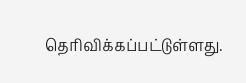தெரிவிக்கப்பட்டுள்ளது.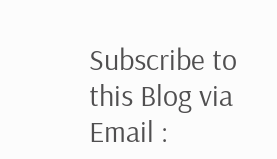Subscribe to this Blog via Email :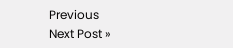Previous
Next Post »